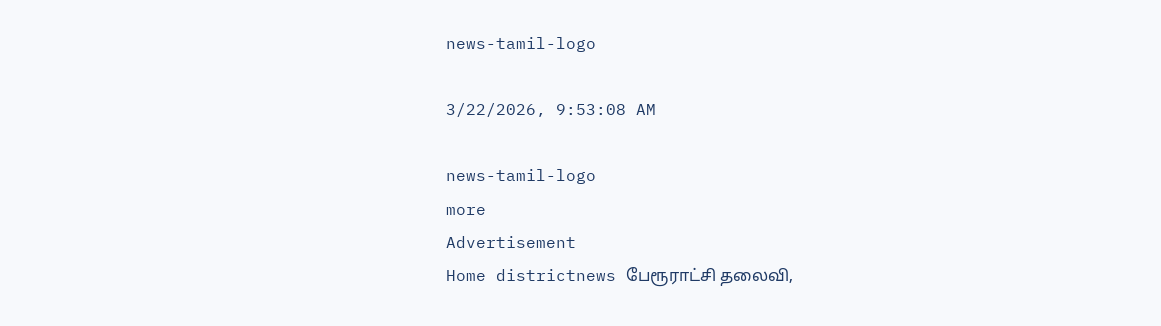news-tamil-logo

3/22/2026, 9:53:08 AM

news-tamil-logo
more
Advertisement
Home districtnews பேரூராட்சி தலைவி,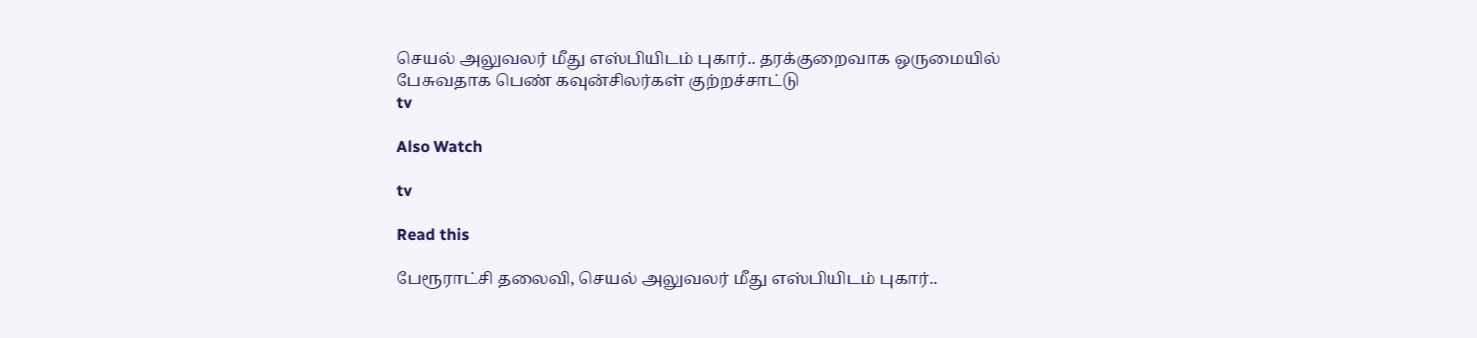செயல் அலுவலர் மீது எஸ்பியிடம் புகார்.. தரக்குறைவாக ஒருமையில் பேசுவதாக பெண் கவுன்சிலர்கள் குற்றச்சாட்டு
tv

Also Watch

tv

Read this

பேரூராட்சி தலைவி, செயல் அலுவலர் மீது எஸ்பியிடம் புகார்..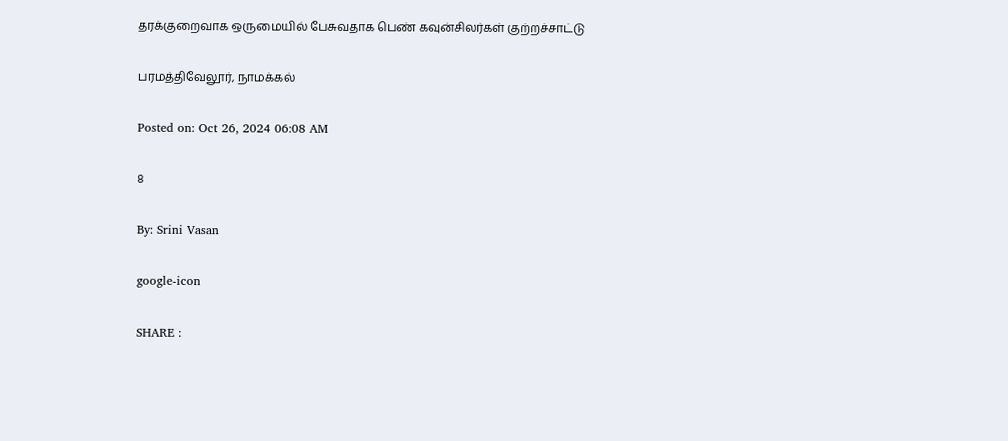தரக்குறைவாக ஒருமையில் பேசுவதாக பெண் கவுன்சிலர்கள் குற்றச்சாட்டு

பரமத்திவேலூர், நாமக்கல்

Posted on: Oct 26, 2024 06:08 AM

8

By: Srini Vasan

google-icon

SHARE :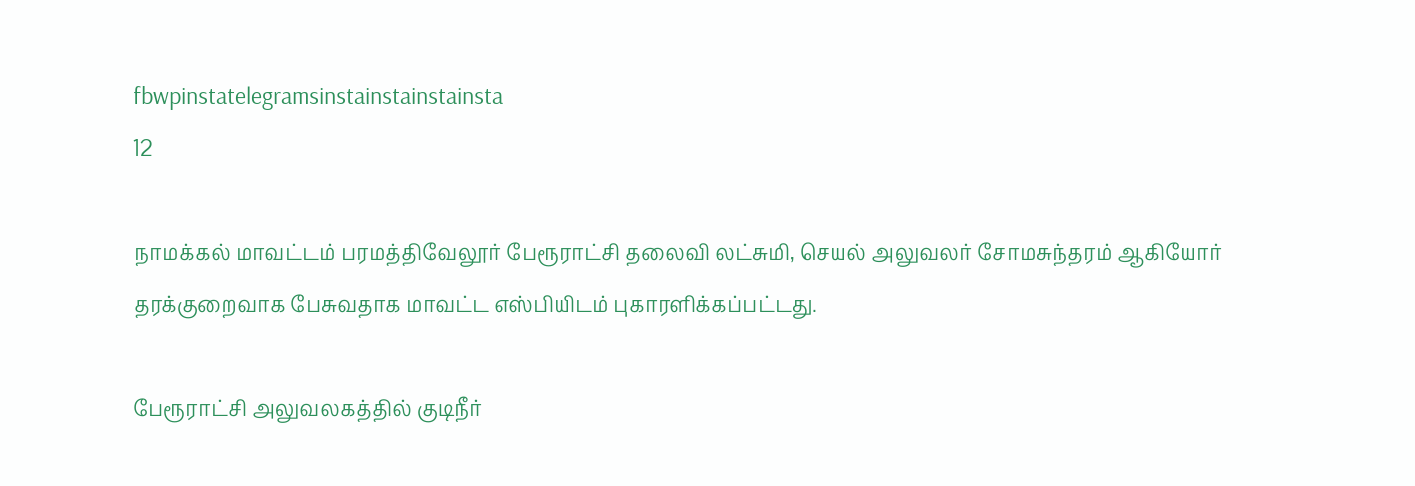fbwpinstatelegramsinstainstainstainsta
12

நாமக்கல் மாவட்டம் பரமத்திவேலூர் பேரூராட்சி தலைவி லட்சுமி, செயல் அலுவலர் சோமசுந்தரம் ஆகியோர் தரக்குறைவாக பேசுவதாக மாவட்ட எஸ்பியிடம் புகாரளிக்கப்பட்டது.

பேரூராட்சி அலுவலகத்தில் குடிநீர்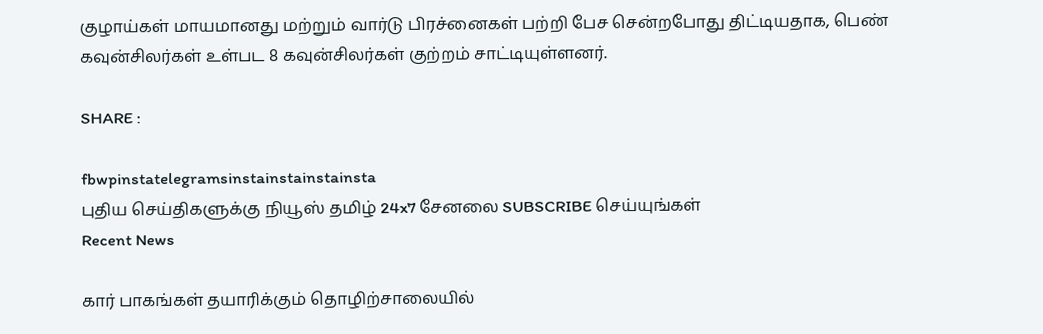குழாய்கள் மாயமானது மற்றும் வார்டு பிரச்னைகள் பற்றி பேச சென்றபோது திட்டியதாக, பெண் கவுன்சிலர்கள் உள்பட 8 கவுன்சிலர்கள் குற்றம் சாட்டியுள்ளனர்.

SHARE :

fbwpinstatelegramsinstainstainstainsta
புதிய செய்திகளுக்கு நியூஸ் தமிழ் 24x7 சேனலை SUBSCRIBE செய்யுங்கள்
Recent News

கார் பாகங்கள் தயாரிக்கும் தொழிற்சாலையில்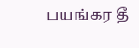பயங்கர தீ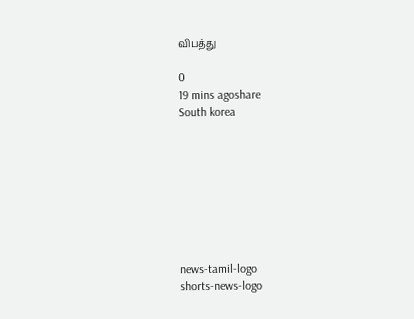விபத்து

0
19 mins agoshare
South korea








news-tamil-logo
shorts-news-logo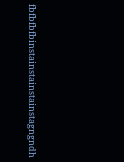fbfbfbfbinstainstainstainstagngndh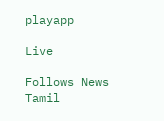playapp

Live

Follows News Tamil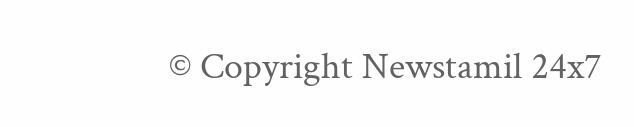© Copyright Newstamil 24x7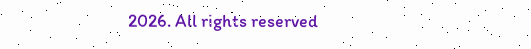2026. All rights reserved